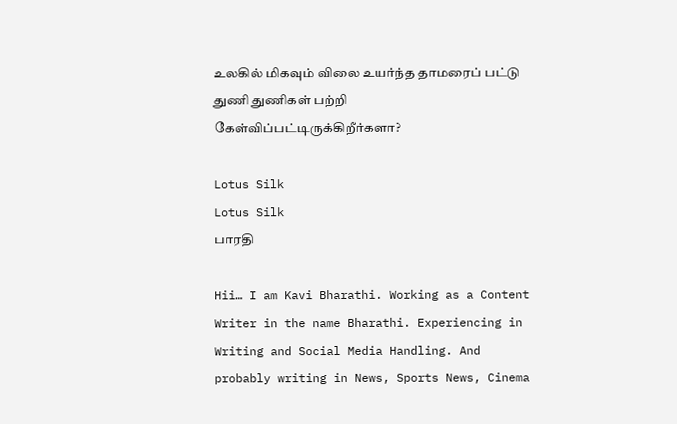உலகில் மிகவும் விலை உயர்ந்த தாமரைப் பட்டு துணி துணிகள் பற்றி கேள்விப்பட்டிருக்கிறீர்களா?

Lotus Silk
Lotus Silk
பாரதி

Hii… I am Kavi Bharathi. Working as a Content Writer in the name Bharathi. Experiencing in Writing and Social Media Handling. And probably writing in News, Sports News, Cinema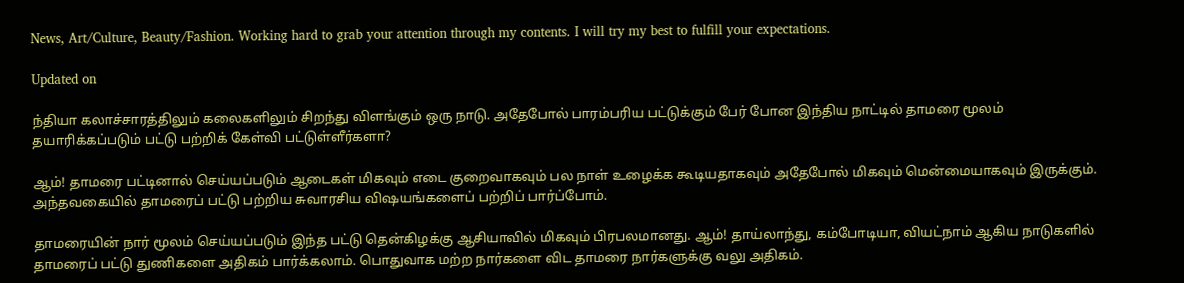News, Art/Culture, Beauty/Fashion. Working hard to grab your attention through my contents. I will try my best to fulfill your expectations.

Updated on

ந்தியா கலாச்சாரத்திலும் கலைகளிலும் சிறந்து விளங்கும் ஒரு நாடு. அதேபோல் பாரம்பரிய பட்டுக்கும் பேர் போன இந்திய நாட்டில் தாமரை மூலம் தயாரிக்கப்படும் பட்டு பற்றிக் கேள்வி பட்டுள்ளீர்களா?

ஆம்! தாமரை பட்டினால் செய்யப்படும் ஆடைகள் மிகவும் எடை குறைவாகவும் பல நாள் உழைக்க கூடியதாகவும் அதேபோல் மிகவும் மென்மையாகவும் இருக்கும். அந்தவகையில் தாமரைப் பட்டு பற்றிய சுவாரசிய விஷயங்களைப் பற்றிப் பார்ப்போம்.

தாமரையின் நார் மூலம் செய்யப்படும் இந்த பட்டு தென்கிழக்கு ஆசியாவில் மிகவும் பிரபலமானது. ஆம்! தாய்லாந்து, கம்போடியா, வியட்நாம் ஆகிய நாடுகளில் தாமரைப் பட்டு துணிகளை அதிகம் பார்க்கலாம். பொதுவாக மற்ற நார்களை விட தாமரை நார்களுக்கு வலு அதிகம்.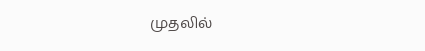முதலில்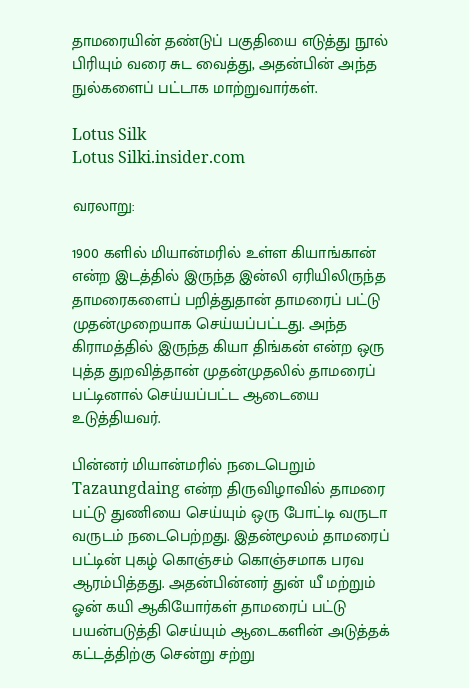தாமரையின் தண்டுப் பகுதியை எடுத்து நூல் பிரியும் வரை சுட வைத்து, அதன்பின் அந்த நுல்களைப் பட்டாக மாற்றுவார்கள்.

Lotus Silk
Lotus Silki.insider.com

வரலாறு:

1900 களில் மியான்மரில் உள்ள கியாங்கான் என்ற இடத்தில் இருந்த இன்லி ஏரியிலிருந்த தாமரைகளைப் பறித்துதான் தாமரைப் பட்டு முதன்முறையாக செய்யப்பட்டது. அந்த கிராமத்தில் இருந்த கியா திங்கன் என்ற ஒரு புத்த துறவித்தான் முதன்முதலில் தாமரைப் பட்டினால் செய்யப்பட்ட ஆடையை உடுத்தியவர்.

பின்னர் மியான்மரில் நடைபெறும் Tazaungdaing என்ற திருவிழாவில் தாமரை பட்டு துணியை செய்யும் ஒரு போட்டி வருடா வருடம் நடைபெற்றது. இதன்மூலம் தாமரைப் பட்டின் புகழ் கொஞ்சம் கொஞ்சமாக பரவ ஆரம்பித்தது. அதன்பின்னர் துன் யீ மற்றும் ஓன் கயி ஆகியோர்கள் தாமரைப் பட்டு பயன்படுத்தி செய்யும் ஆடைகளின் அடுத்தக் கட்டத்திற்கு சென்று சற்று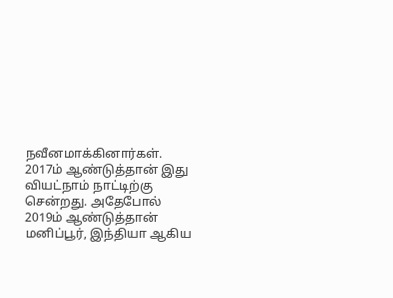நவீனமாக்கினார்கள். 2017ம் ஆண்டுத்தான் இது வியட்நாம் நாட்டிற்கு சென்றது. அதேபோல் 2019ம் ஆண்டுத்தான் மனிப்பூர், இந்தியா ஆகிய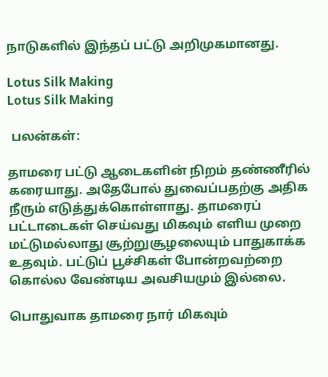நாடுகளில் இந்தப் பட்டு அறிமுகமானது.

Lotus Silk Making
Lotus Silk Making

 பலன்கள்:

தாமரை பட்டு ஆடைகளின் நிறம் தண்ணீரில் கரையாது. அதேபோல் துவைப்பதற்கு அதிக நீரும் எடுத்துக்கொள்ளாது. தாமரைப் பட்டாடைகள் செய்வது மிகவும் எளிய முறை மட்டுமல்லாது சூற்றுசூழலையும் பாதுகாக்க உதவும். பட்டுப் பூச்சிகள் போன்றவற்றை கொல்ல வேண்டிய அவசியமும் இல்லை.

பொதுவாக தாமரை நார் மிகவும்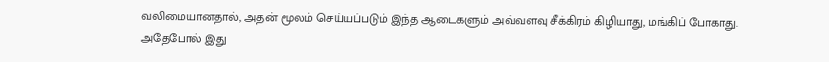வலிமையானதால், அதன் மூலம் செய்யப்படும் இந்த ஆடைகளும் அவ்வளவு சீக்கிரம் கிழியாது, மங்கிப் போகாது. அதேபோல் இது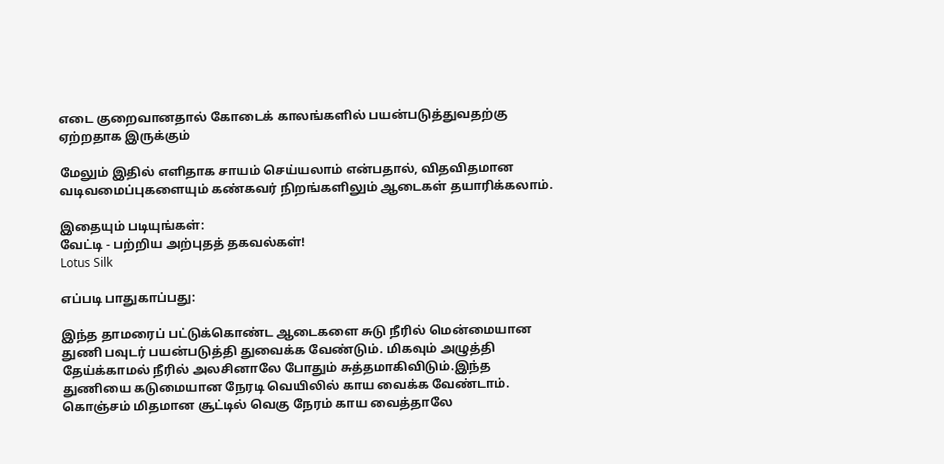எடை குறைவானதால் கோடைக் காலங்களில் பயன்படுத்துவதற்கு ஏற்றதாக இருக்கும்

மேலும் இதில் எளிதாக சாயம் செய்யலாம் என்பதால், விதவிதமான வடிவமைப்புகளையும் கண்கவர் நிறங்களிலும் ஆடைகள் தயாரிக்கலாம்.

இதையும் படியுங்கள்:
வேட்டி - பற்றிய அற்புதத் தகவல்கள்!
Lotus Silk

எப்படி பாதுகாப்பது:

இந்த தாமரைப் பட்டுக்கொண்ட ஆடைகளை சுடு நீரில் மென்மையான துணி பவுடர் பயன்படுத்தி துவைக்க வேண்டும். மிகவும் அழுத்தி தேய்க்காமல் நீரில் அலசினாலே போதும் சுத்தமாகிவிடும்.இந்த துணியை கடுமையான நேரடி வெயிலில் காய வைக்க வேண்டாம். கொஞ்சம் மிதமான சூட்டில் வெகு நேரம் காய வைத்தாலே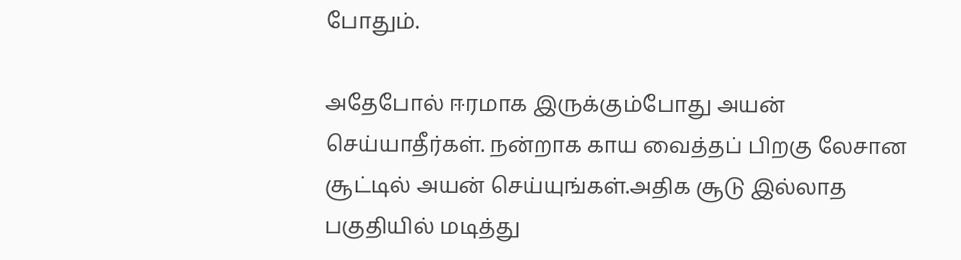போதும்.

அதேபோல் ஈரமாக இருக்கும்போது அயன் செய்யாதீர்கள். நன்றாக காய வைத்தப் பிறகு லேசான சூட்டில் அயன் செய்யுங்கள்.அதிக சூடு இல்லாத பகுதியில் மடித்து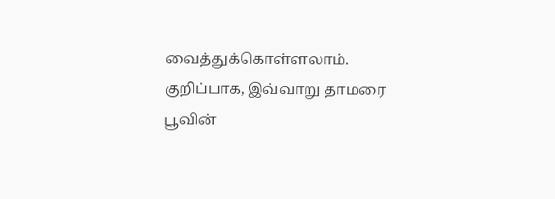வைத்துக்கொள்ளலாம். குறிப்பாக, இவ்வாறு தாமரை பூவின்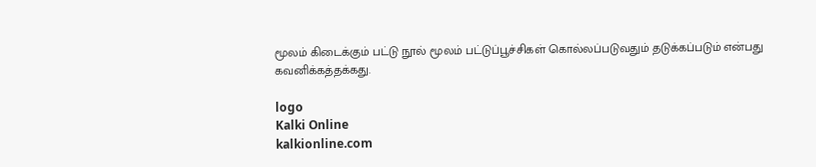மூலம் கிடைக்கும் பட்டு நூல் மூலம் பட்டுப்பூச்சிகள் கொல்லப்படுவதும் தடுக்கப்படும் என்பது கவனிக்கத்தக்கது.

logo
Kalki Online
kalkionline.com